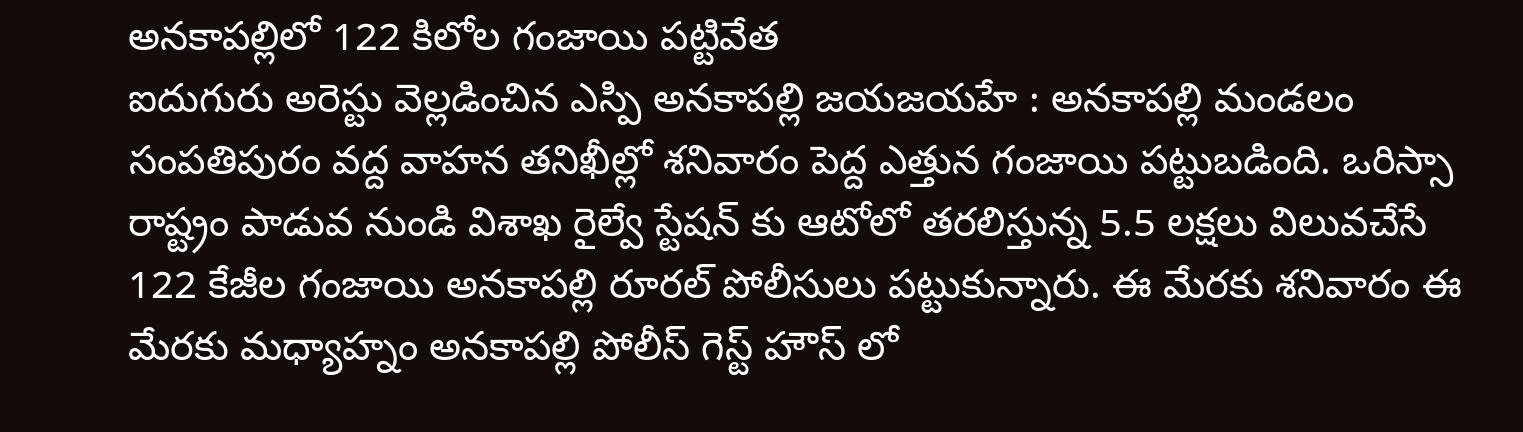అనకాపల్లిలో 122 కిలోల గంజాయి పట్టివేత
ఐదుగురు అరెస్టు వెల్లడించిన ఎస్పి అనకాపల్లి జయజయహే : అనకాపల్లి మండలం సంపతిపురం వద్ద వాహన తనిఖీల్లో శనివారం పెద్ద ఎత్తున గంజాయి పట్టుబడింది. ఒరిస్సా రాష్ట్రం పాడువ నుండి విశాఖ రైల్వే స్టేషన్ కు ఆటోలో తరలిస్తున్న 5.5 లక్షలు విలువచేసే 122 కేజీల గంజాయి అనకాపల్లి రూరల్ పోలీసులు పట్టుకున్నారు. ఈ మేరకు శనివారం ఈ మేరకు మధ్యాహ్నం అనకాపల్లి పోలీస్ గెస్ట్ హౌస్ లో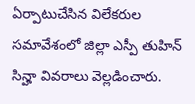ఏర్పాటుచేసిన విలేకరుల సమావేశంలో జిల్లా ఎస్పీ తుహిన్ సిన్హా వివరాలు వెల్లడించారు.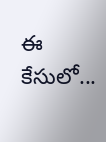ఈ కేసులో...